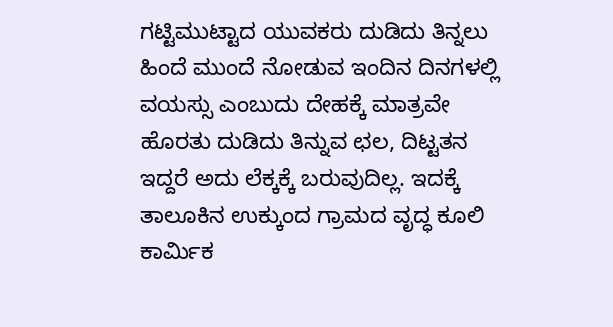ಗಟ್ಟಿಮುಟ್ಟಾದ ಯುವಕರು ದುಡಿದು ತಿನ್ನಲು ಹಿಂದೆ ಮುಂದೆ ನೋಡುವ ಇಂದಿನ ದಿನಗಳಲ್ಲಿ ವಯಸ್ಸು ಎಂಬುದು ದೇಹಕ್ಕೆ ಮಾತ್ರವೇ ಹೊರತು ದುಡಿದು ತಿನ್ನುವ ಛಲ, ದಿಟ್ಟತನ ಇದ್ದರೆ ಅದು ಲೆಕ್ಕಕ್ಕೆ ಬರುವುದಿಲ್ಲ. ಇದಕ್ಕೆ ತಾಲೂಕಿನ ಉಕ್ಕುಂದ ಗ್ರಾಮದ ವೃದ್ಧ ಕೂಲಿ ಕಾರ್ಮಿಕ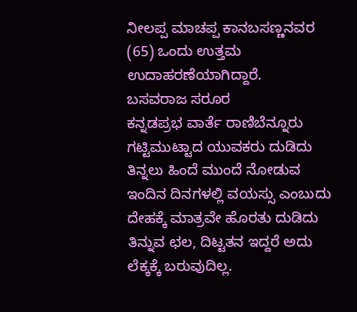ನೀಲಪ್ಪ ಮಾಚಪ್ಪ ಕಾನಬಸಣ್ಣನವರ (65) ಒಂದು ಉತ್ತಮ ಉದಾಹರಣೆಯಾಗಿದ್ದಾರೆ.
ಬಸವರಾಜ ಸರೂರ
ಕನ್ನಡಪ್ರಭ ವಾರ್ತೆ ರಾಣಿಬೆನ್ನೂರು ಗಟ್ಟಿಮುಟ್ಟಾದ ಯುವಕರು ದುಡಿದು ತಿನ್ನಲು ಹಿಂದೆ ಮುಂದೆ ನೋಡುವ ಇಂದಿನ ದಿನಗಳಲ್ಲಿ ವಯಸ್ಸು ಎಂಬುದು ದೇಹಕ್ಕೆ ಮಾತ್ರವೇ ಹೊರತು ದುಡಿದು ತಿನ್ನುವ ಛಲ, ದಿಟ್ಟತನ ಇದ್ದರೆ ಅದು ಲೆಕ್ಕಕ್ಕೆ ಬರುವುದಿಲ್ಲ.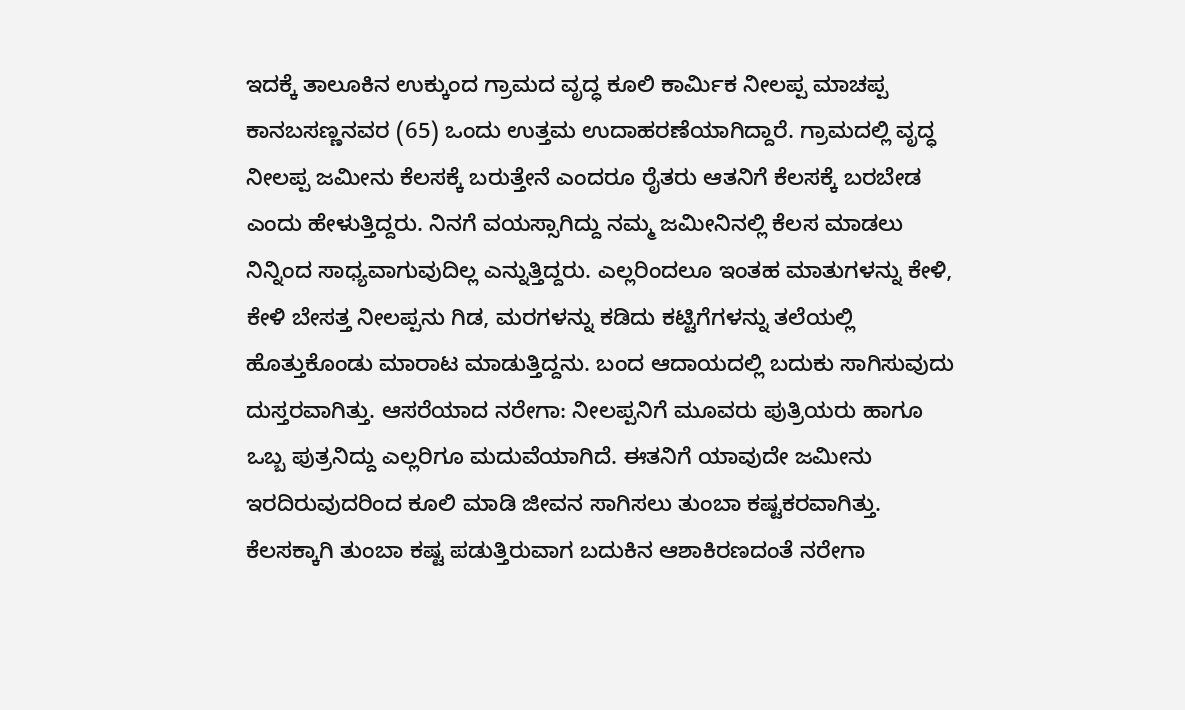ಇದಕ್ಕೆ ತಾಲೂಕಿನ ಉಕ್ಕುಂದ ಗ್ರಾಮದ ವೃದ್ಧ ಕೂಲಿ ಕಾರ್ಮಿಕ ನೀಲಪ್ಪ ಮಾಚಪ್ಪ ಕಾನಬಸಣ್ಣನವರ (65) ಒಂದು ಉತ್ತಮ ಉದಾಹರಣೆಯಾಗಿದ್ದಾರೆ. ಗ್ರಾಮದಲ್ಲಿ ವೃದ್ಧ ನೀಲಪ್ಪ ಜಮೀನು ಕೆಲಸಕ್ಕೆ ಬರುತ್ತೇನೆ ಎಂದರೂ ರೈತರು ಆತನಿಗೆ ಕೆಲಸಕ್ಕೆ ಬರಬೇಡ ಎಂದು ಹೇಳುತ್ತಿದ್ದರು. ನಿನಗೆ ವಯಸ್ಸಾಗಿದ್ದು ನಮ್ಮ ಜಮೀನಿನಲ್ಲಿ ಕೆಲಸ ಮಾಡಲು ನಿನ್ನಿಂದ ಸಾಧ್ಯವಾಗುವುದಿಲ್ಲ ಎನ್ನುತ್ತಿದ್ದರು. ಎಲ್ಲರಿಂದಲೂ ಇಂತಹ ಮಾತುಗಳನ್ನು ಕೇಳಿ, ಕೇಳಿ ಬೇಸತ್ತ ನೀಲಪ್ಪನು ಗಿಡ, ಮರಗಳನ್ನು ಕಡಿದು ಕಟ್ಟಿಗೆಗಳನ್ನು ತಲೆಯಲ್ಲಿ ಹೊತ್ತುಕೊಂಡು ಮಾರಾಟ ಮಾಡುತ್ತಿದ್ದನು. ಬಂದ ಆದಾಯದಲ್ಲಿ ಬದುಕು ಸಾಗಿಸುವುದು ದುಸ್ತರವಾಗಿತ್ತು. ಆಸರೆಯಾದ ನರೇಗಾ: ನೀಲಪ್ಪನಿಗೆ ಮೂವರು ಪುತ್ರಿಯರು ಹಾಗೂ ಒಬ್ಬ ಪುತ್ರನಿದ್ದು ಎಲ್ಲರಿಗೂ ಮದುವೆಯಾಗಿದೆ. ಈತನಿಗೆ ಯಾವುದೇ ಜಮೀನು ಇರದಿರುವುದರಿಂದ ಕೂಲಿ ಮಾಡಿ ಜೀವನ ಸಾಗಿಸಲು ತುಂಬಾ ಕಷ್ಟಕರವಾಗಿತ್ತು. ಕೆಲಸಕ್ಕಾಗಿ ತುಂಬಾ ಕಷ್ಟ ಪಡುತ್ತಿರುವಾಗ ಬದುಕಿನ ಆಶಾಕಿರಣದಂತೆ ನರೇಗಾ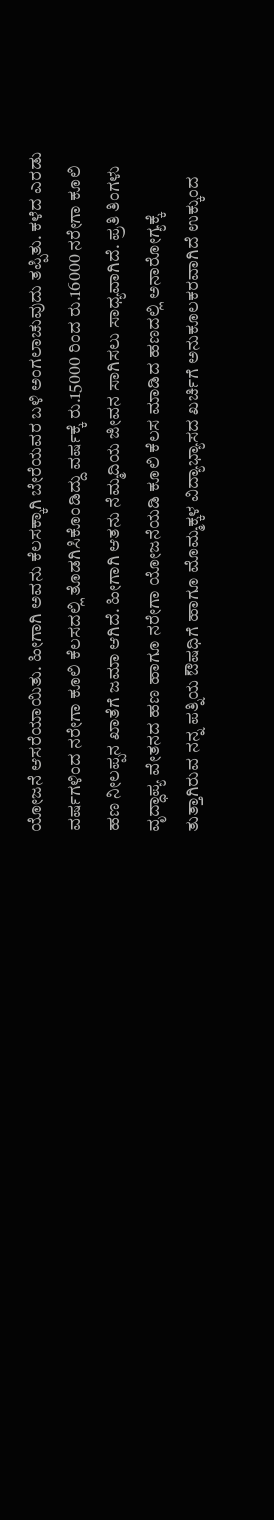ಯೋಜನೆ ಆಸರೆಯಾಯಿತು. ಹೀಗಾಗಿ ಅವನು ಕೆಲಸಕ್ಕಾಗಿ ಬೇರೆಯವರ ಬಳಿ ಅಂಗಲಾಚುವುದು ತಪ್ಪಿತು. ಕಳೆದ ಎರಡು ವರ್ಷಗಳಿಂದ ನರೇಗಾ ಕೂಲಿ ಕೆಲಸದಲ್ಲಿ ತೊಡಗಿಸಿಕೊಂಡಿದ್ದು ವರ್ಷಕ್ಕೆ ರು.15000 ರಿಂದ ರು.16000 ನರೇಗಾ ಕೂಲಿ ಹಣ ನೀಲಪ್ಪನ ಖಾತೆಗೆ ಜಮಾ ಆಗಿದೆ. ಹೀಗಾಗಿ ಆತನು ನೆಮ್ಮದಿಯ ಜೀವನ ಸಾಗಿಸಲು ಸಾಧ್ಯವಾಗಿದೆ. ಪ್ರತಿ ತಿಂಗಳು ವೃದ್ಧಾಪ್ಯ ವೇತನದ ಹಣ ಹಾಗೂ ನರೇಗಾ ಯೋಜನೆಯಡಿ ಕೂಲಿ ಕೆಲಸ ಮಾಡಿದ ಹಣದಲ್ಲಿ ಅನಾರೋಗ್ಯಕ್ಕೆ ತುತ್ತಾಗಿರುವ ನನ್ನ ಪತ್ನಿಯ ಔಷಧಿಗೆ ಹಾಗೂ ಮೊಮ್ಮಕ್ಕಳ ವಿದ್ಯಾಭ್ಯಾಸದ ಖರ್ಚಿಗೆ ಅನುಕೂಲಕರವಾಗಿದೆ ಉಕ್ಕುಂದ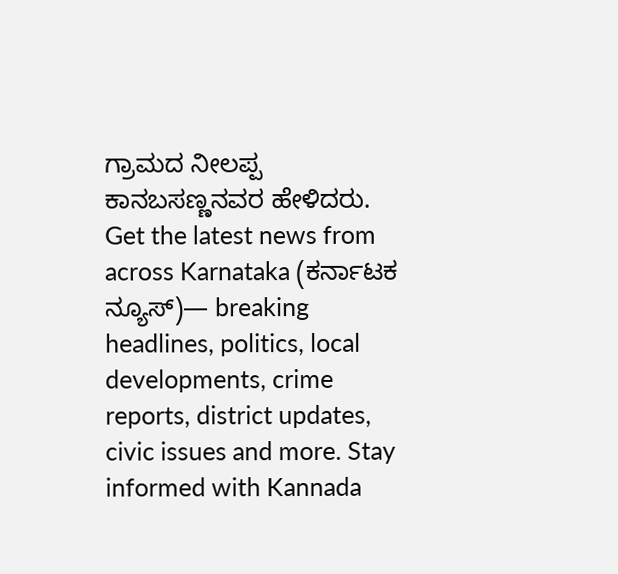ಗ್ರಾಮದ ನೀಲಪ್ಪ ಕಾನಬಸಣ್ಣನವರ ಹೇಳಿದರು.
Get the latest news from across Karnataka (ಕರ್ನಾಟಕ ನ್ಯೂಸ್)— breaking headlines, politics, local developments, crime reports, district updates, civic issues and more. Stay informed with Kannada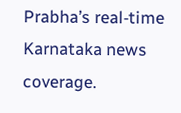Prabha’s real‑time Karnataka news coverage.